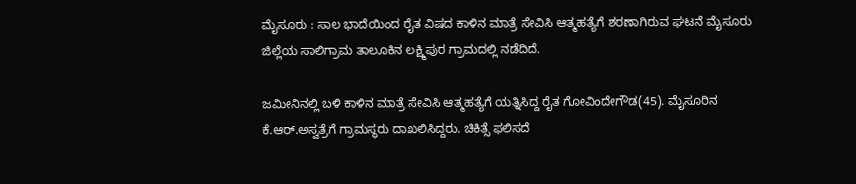ಮೈಸೂರು : ಸಾಲ ಭಾದೆಯಿಂದ ರೈತ ವಿಷದ ಕಾಳಿನ ಮಾತ್ರೆ ಸೇವಿಸಿ ಆತ್ಮಹತ್ಯೆಗೆ ಶರಣಾಗಿರುವ ಘಟನೆ ಮೈಸೂರು ಜಿಲ್ಲೆಯ ಸಾಲಿಗ್ರಾಮ ತಾಲೂಕಿನ ಲಕ್ಷ್ಮಿಪುರ ಗ್ರಾಮದಲ್ಲಿ ನಡೆದಿದೆ.

ಜಮೀನಿನಲ್ಲಿ ಬಳಿ ಕಾಳಿನ ಮಾತ್ರೆ ಸೇವಿಸಿ ಆತ್ಮಹತ್ಯೆಗೆ ಯತ್ನಿಸಿದ್ದ ರೈತ ಗೋವಿಂದೇಗೌಡ(45). ಮೈಸೂರಿನ ಕೆ.ಆರ್.ಅಸ್ವತ್ರೆಗೆ ಗ್ರಾಮಸ್ಥರು ದಾಖಲಿಸಿದ್ದರು. ಚಿಕಿತ್ಸೆ ಫಲಿಸದೆ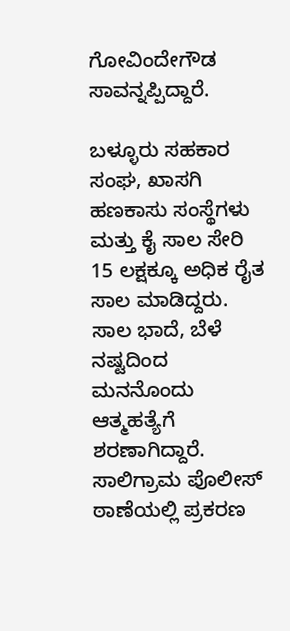ಗೋವಿಂದೇಗೌಡ ಸಾವನ್ನಪ್ಪಿದ್ದಾರೆ.

ಬಳ್ಳೂರು ಸಹಕಾರ ಸಂಘ, ಖಾಸಗಿ ಹಣಕಾಸು ಸಂಸ್ಥೆಗಳು ಮತ್ತು ಕೈ ಸಾಲ ಸೇರಿ 15 ಲಕ್ಷಕ್ಕೂ ಅಧಿಕ ರೈತ ಸಾಲ ಮಾಡಿದ್ದರು. ಸಾಲ ಭಾದೆ, ಬೆಳೆ ನಷ್ಟದಿಂದ ಮನನೊಂದು ಆತ್ಮಹತ್ಯೆಗೆ ಶರಣಾಗಿದ್ದಾರೆ. ಸಾಲಿಗ್ರಾಮ ಪೊಲೀಸ್ ಠಾಣೆಯಲ್ಲಿ ಪ್ರಕರಣ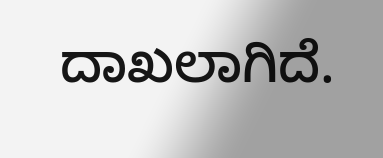ದಾಖಲಾಗಿದೆ.